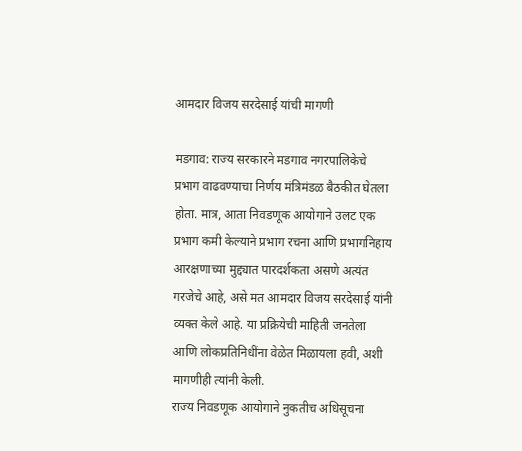आमदार विजय सरदेसाई यांची मागणी

मडगाव: राज्य सरकारने मडगाव नगरपालिकेचे प्रभाग वाढवण्याचा निर्णय मंत्रिमंडळ बैठकीत घेतला होता. मात्र, आता निवडणूक आयोगाने उलट एक प्रभाग कमी केल्याने प्रभाग रचना आणि प्रभागनिहाय आरक्षणाच्या मुद्द्यात पारदर्शकता असणे अत्यंत गरजेचे आहे, असे मत आमदार विजय सरदेसाई यांनी व्यक्त केले आहे. या प्रक्रियेची माहिती जनतेला आणि लोकप्रतिनिधींना वेळेत मिळायला हवी, अशी मागणीही त्यांनी केली.
राज्य निवडणूक आयोगाने नुकतीच अधिसूचना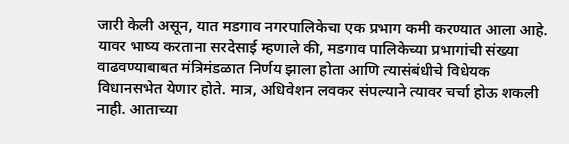जारी केली असून, यात मडगाव नगरपालिकेचा एक प्रभाग कमी करण्यात आला आहे. यावर भाष्य करताना सरदेसाई म्हणाले की, मडगाव पालिकेच्या प्रभागांची संख्या वाढवण्याबाबत मंत्रिमंडळात निर्णय झाला होता आणि त्यासंबंधीचे विधेयक विधानसभेत येणार होते. मात्र, अधिवेशन लवकर संपल्याने त्यावर चर्चा होऊ शकली नाही. आताच्या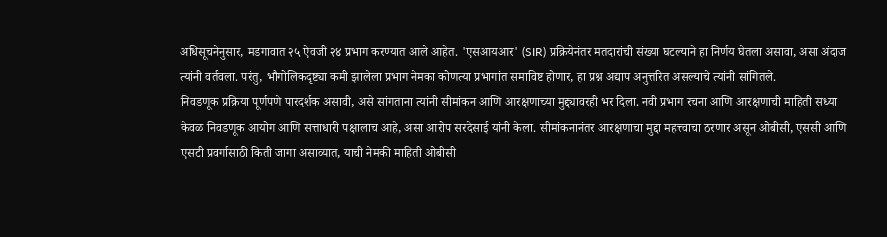अधिसूचनेनुसार, मडगावात २५ ऐवजी २४ प्रभाग करण्यात आले आहेत. 'एसआयआर' (SIR) प्रक्रियेनंतर मतदारांची संख्या घटल्याने हा निर्णय घेतला असावा, असा अंदाज त्यांनी वर्तवला. परंतु, भौगोलिकदृष्ट्या कमी झालेला प्रभाग नेमका कोणत्या प्रभागांत समाविष्ट होणार, हा प्रश्न अद्याप अनुत्तरित असल्याचे त्यांनी सांगितले.
निवडणूक प्रक्रिया पूर्णपणे पारदर्शक असावी, असे सांगताना त्यांनी सीमांकन आणि आरक्षणाच्या मुद्द्यावरही भर दिला. नवी प्रभाग रचना आणि आरक्षणाची माहिती सध्या केवळ निवडणूक आयोग आणि सत्ताधारी पक्षालाच आहे, असा आरोप सरदेसाई यांनी केला. सीमांकनानंतर आरक्षणाचा मुद्दा महत्त्वाचा ठरणार असून ओबीसी, एससी आणि एसटी प्रवर्गासाठी किती जागा असाव्यात, याची नेमकी माहिती ओबीसी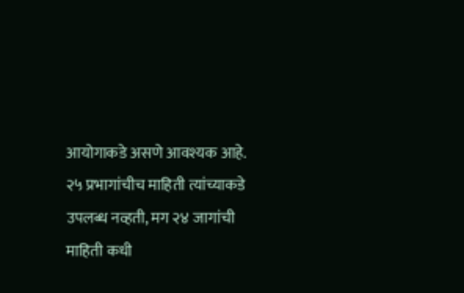आयोगाकडे असणे आवश्यक आहे. २५ प्रभागांचीच माहिती त्यांच्याकडे उपलब्ध नव्हती, मग २४ जागांची माहिती कधी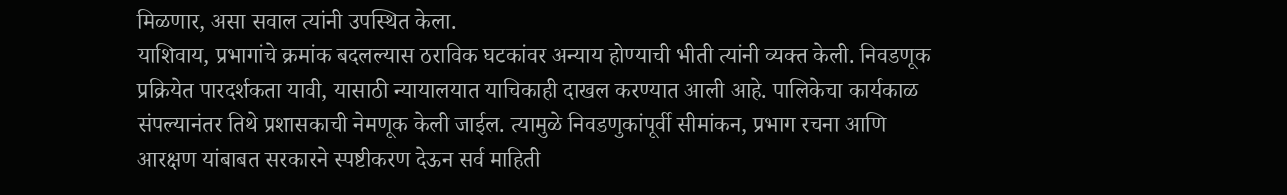मिळणार, असा सवाल त्यांनी उपस्थित केला.
याशिवाय, प्रभागांचे क्रमांक बदलल्यास ठराविक घटकांवर अन्याय होण्याची भीती त्यांनी व्यक्त केली. निवडणूक प्रक्रियेत पारदर्शकता यावी, यासाठी न्यायालयात याचिकाही दाखल करण्यात आली आहे. पालिकेचा कार्यकाळ संपल्यानंतर तिथे प्रशासकाची नेमणूक केली जाईल. त्यामुळे निवडणुकांपूर्वी सीमांकन, प्रभाग रचना आणि आरक्षण यांबाबत सरकारने स्पष्टीकरण देऊन सर्व माहिती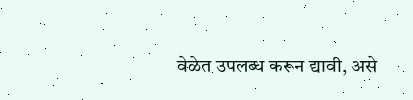वेळेत उपलब्ध करून द्यावी, असे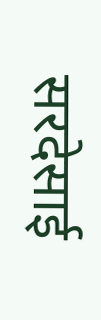सरदेसाई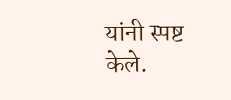यांनी स्पष्ट केले.